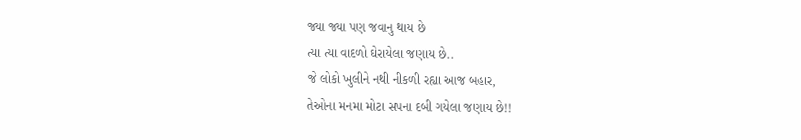જ્યા જ્યા પણ જવાનુ થાય છે
ત્યા ત્યા વાદળો ઘેરાયેલા જણાય છે..
જે લોકો ખુલીને નથી નીકળી રહ્યા આજ બહાર,
તેઓના મનમા મોટા સપના દબી ગયેલા જણાય છે!!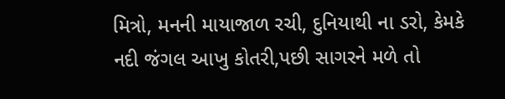મિત્રો, મનની માયાજાળ રચી, દુનિયાથી ના ડરો, કેમકે
નદી જંગલ આખુ કોતરી,પછી સાગરને મળે તો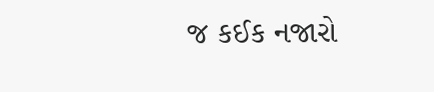જ કઈક નજારો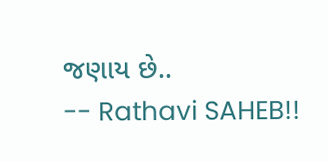જણાય છે..
-- Rathavi SAHEB!!